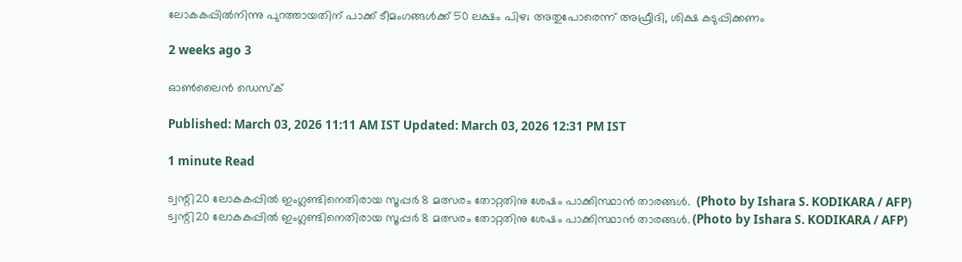ലോകകപ്പിൽനിന്നു പുറത്തായതിന് പാക്ക് ടീമംഗങ്ങൾക്ക് 50 ലക്ഷം പിഴ; അതുപോരെന്ന് അഫ്രീദി, ശിക്ഷ കടുപ്പിക്കണം

2 weeks ago 3

ഓൺലൈൻ ഡെസ്‌ക്

Published: March 03, 2026 11:11 AM IST Updated: March 03, 2026 12:31 PM IST

1 minute Read

ട്വന്റി20 ലോകകപ്പിൽ ഇംഗ്ലണ്ടിനെതിരായ സൂപ്പർ 8 മത്സരം തോറ്റതിനു ശേഷം പാക്കിസ്ഥാൻ താരങ്ങൾ.  (Photo by Ishara S. KODIKARA / AFP)
ട്വന്റി20 ലോകകപ്പിൽ ഇംഗ്ലണ്ടിനെതിരായ സൂപ്പർ 8 മത്സരം തോറ്റതിനു ശേഷം പാക്കിസ്ഥാൻ താരങ്ങൾ. (Photo by Ishara S. KODIKARA / AFP)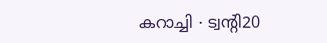കറാച്ചി ∙ ട്വന്റി20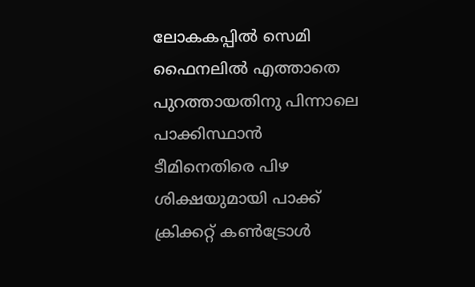ലോകകപ്പിൽ സെമി ഫൈനലിൽ എത്താതെ പുറത്തായതിനു പിന്നാലെ പാക്കിസ്ഥാൻ ടീമിനെതിരെ പിഴ ശിക്ഷയുമായി പാക്ക് ക്രിക്കറ്റ് കൺട്രോൾ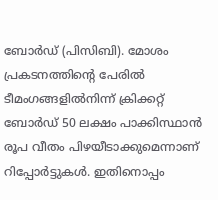ബോർഡ് (പിസിബി). മോശം പ്രകടനത്തിന്റെ പേരിൽ ടീമംഗങ്ങളിൽനിന്ന് ക്രിക്കറ്റ് ബോർഡ് 50 ലക്ഷം പാക്കിസ്ഥാൻ രൂപ വീതം പിഴയീടാക്കുമെന്നാണ് റിപ്പോർട്ടുകൾ. ഇതിനൊപ്പം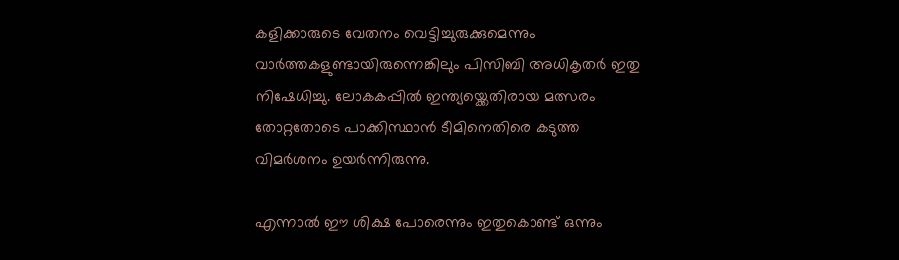കളിക്കാരുടെ വേതനം വെട്ടിച്ചുരുക്കുമെന്നും വാർത്തകളുണ്ടായിരുന്നെങ്കിലും പിസിബി അധികൃതർ ഇതു നിഷേധിച്ചു. ലോകകപ്പിൽ ഇന്ത്യയ്ക്കെതിരായ മത്സരം തോറ്റതോടെ പാക്കിസ്ഥാൻ ടീമിനെതിരെ കടുത്ത വിമർശനം ഉയർന്നിരുന്നു.

എന്നാല്‍ ഈ ശിക്ഷ പോരെന്നും ഇതുകൊണ്ട് ഒന്നും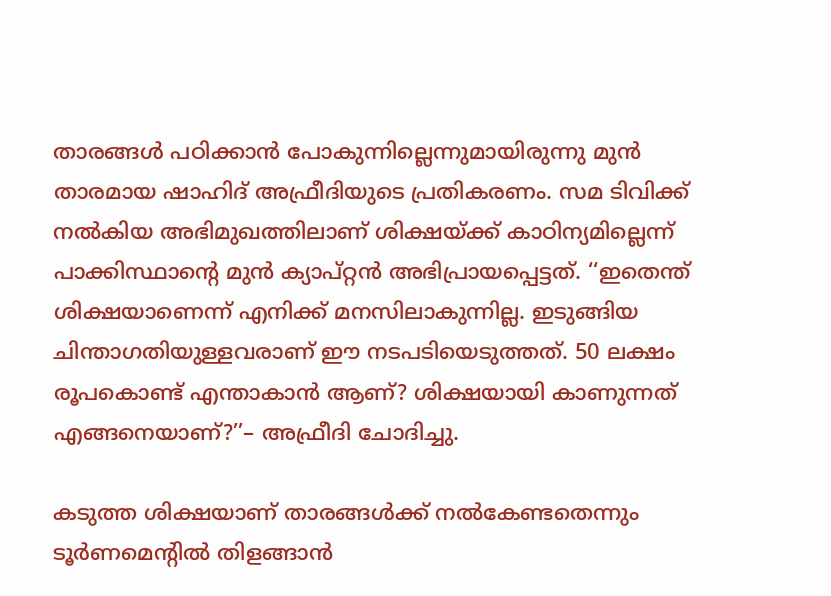താരങ്ങൾ പഠിക്കാന്‍ പോകുന്നില്ലെന്നുമായിരുന്നു മുന്‍ താരമായ ഷാഹിദ് അഫ്രീദിയുടെ പ്രതികരണം. സമ ടിവിക്ക് നല്‍കിയ അഭിമുഖത്തിലാണ് ശിക്ഷയ്ക്ക് കാഠിന്യമില്ലെന്ന് പാക്കിസ്ഥാന്‍റെ മുന്‍ ക്യാപ്റ്റന്‍ അഭിപ്രായപ്പെട്ടത്. ‘‘ഇതെന്ത് ശിക്ഷയാണെന്ന് എനിക്ക് മനസിലാകുന്നില്ല. ഇടുങ്ങിയ ചിന്താഗതിയുള്ളവരാണ് ഈ നടപടിയെടുത്തത്. 50 ലക്ഷം രൂപകൊണ്ട് എന്താകാന്‍ ആണ്? ശിക്ഷയായി കാണുന്നത് എങ്ങനെയാണ്?’’– അഫ്രീദി ചോദിച്ചു.

കടുത്ത ശിക്ഷയാണ് താരങ്ങള്‍ക്ക് നല്‍കേണ്ടതെന്നും ടൂര്‍ണമെന്‍റില്‍ തിളങ്ങാന്‍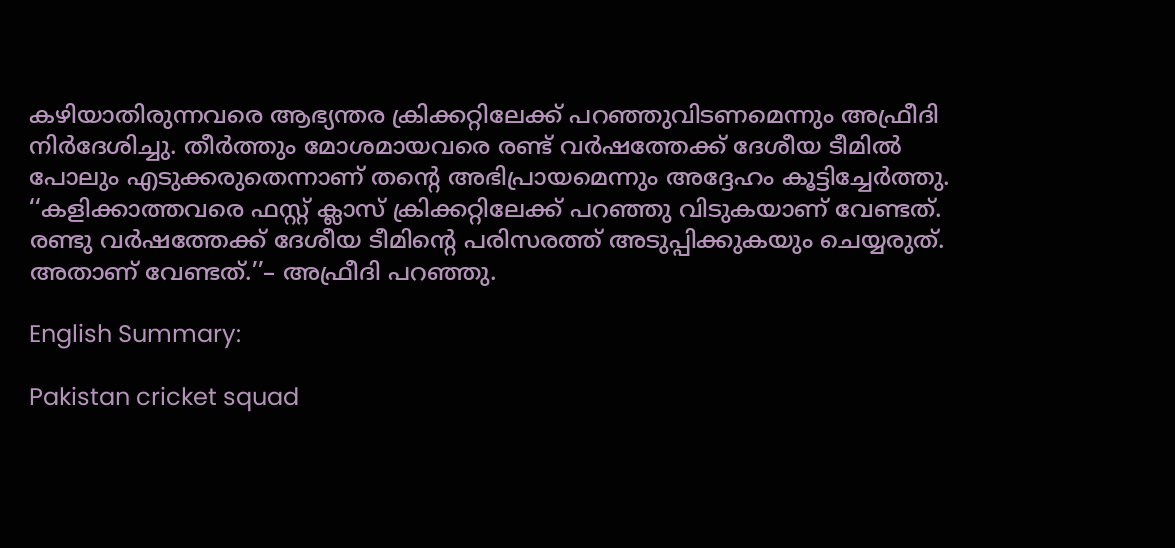കഴിയാതിരുന്നവരെ ആഭ്യന്തര ക്രിക്കറ്റിലേക്ക് പറഞ്ഞുവിടണമെന്നും അഫ്രീദി നിര്‍ദേശിച്ചു. തീര്‍ത്തും മോശമായവരെ രണ്ട് വര്‍ഷത്തേക്ക് ദേശീയ ടീമില്‍ പോലും എടുക്കരുതെന്നാണ് തന്‍റെ അഭിപ്രായമെന്നും അദ്ദേഹം കൂട്ടിച്ചേര്‍ത്തു. ‘‘കളിക്കാത്തവരെ ഫസ്റ്റ് ക്ലാസ് ക്രിക്കറ്റിലേക്ക് പറ‍‌ഞ്ഞു വിടുകയാണ് വേണ്ടത്. രണ്ടു വര്‍ഷത്തേക്ക് ദേശീയ ടീമിന്റെ പരിസരത്ത് അടുപ്പിക്കുകയും ചെയ്യരുത്. അതാണ് വേണ്ടത്.’’– അഫ്രീദി പറഞ്ഞു.

English Summary:

Pakistan cricket squad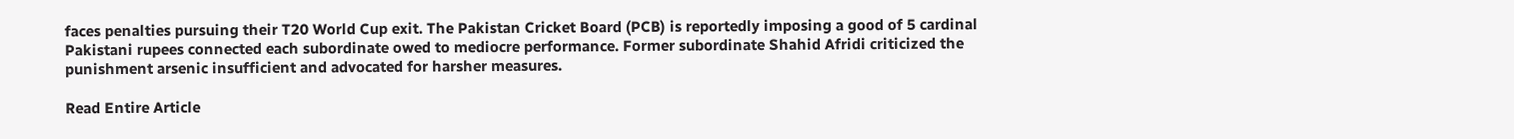faces penalties pursuing their T20 World Cup exit. The Pakistan Cricket Board (PCB) is reportedly imposing a good of 5 cardinal Pakistani rupees connected each subordinate owed to mediocre performance. Former subordinate Shahid Afridi criticized the punishment arsenic insufficient and advocated for harsher measures.

Read Entire Article